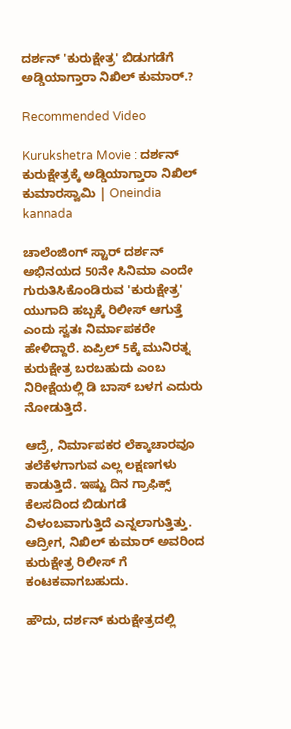ದರ್ಶನ್ 'ಕುರುಕ್ಷೇತ್ರ' ಬಿಡುಗಡೆಗೆ ಅಡ್ಡಿಯಾಗ್ತಾರಾ ನಿಖಿಲ್ ಕುಮಾರ್.?

Recommended Video

Kurukshetra Movie : ದರ್ಶನ್ ಕುರುಕ್ಷೇತ್ರಕ್ಕೆ ಅಡ್ಡಿಯಾಗ್ತಾರಾ ನಿಖಿಲ್ ಕುಮಾರಸ್ವಾಮಿ | Oneindia kannada

ಚಾಲೆಂಜಿಂಗ್ ಸ್ಟಾರ್ ದರ್ಶನ್ ಅಭಿನಯದ 50ನೇ ಸಿನಿಮಾ ಎಂದೇ ಗುರುತಿಸಿಕೊಂಡಿರುವ 'ಕುರುಕ್ಷೇತ್ರ' ಯುಗಾದಿ ಹಬ್ಬಕ್ಕೆ ರಿಲೀಸ್ ಆಗುತ್ತೆ ಎಂದು ಸ್ವತಃ ನಿರ್ಮಾಪಕರೇ ಹೇಳಿದ್ದಾರೆ. ಏಪ್ರಿಲ್ 5ಕ್ಕೆ ಮುನಿರತ್ನ ಕುರುಕ್ಷೇತ್ರ ಬರಬಹುದು ಎಂಬ ನಿರೀಕ್ಷೆಯಲ್ಲಿ ಡಿ ಬಾಸ್ ಬಳಗ ಎದುರು ನೋಡುತ್ತಿದೆ.

ಆದ್ರೆ, ನಿರ್ಮಾಪಕರ ಲೆಕ್ಕಾಚಾರವೂ ತಲೆಕೆಳಗಾಗುವ ಎಲ್ಲ ಲಕ್ಷಣಗಳು ಕಾಡುತ್ತಿದೆ. ಇಷ್ಟು ದಿನ ಗ್ರಾಫಿಕ್ಸ್ ಕೆಲಸದಿಂದ ಬಿಡುಗಡೆ ವಿಳಂಬವಾಗುತ್ತಿದೆ ಎನ್ನಲಾಗುತ್ತಿತ್ತು. ಆದ್ರೀಗ, ನಿಖಿಲ್ ಕುಮಾರ್ ಅವರಿಂದ ಕುರುಕ್ಷೇತ್ರ ರಿಲೀಸ್ ಗೆ ಕಂಟಕವಾಗಬಹುದು.

ಹೌದು, ದರ್ಶನ್ ಕುರುಕ್ಷೇತ್ರದಲ್ಲಿ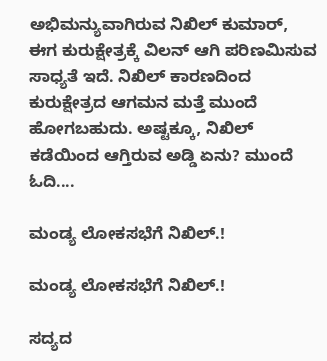ಅಭಿಮನ್ಯುವಾಗಿರುವ ನಿಖಿಲ್ ಕುಮಾರ್, ಈಗ ಕುರುಕ್ಷೇತ್ರಕ್ಕೆ ವಿಲನ್ ಆಗಿ ಪರಿಣಮಿಸುವ ಸಾಧ್ಯತೆ ಇದೆ. ನಿಖಿಲ್ ಕಾರಣದಿಂದ ಕುರುಕ್ಷೇತ್ರದ ಆಗಮನ ಮತ್ತೆ ಮುಂದೆ ಹೋಗಬಹುದು. ಅಷ್ಟಕ್ಕೂ, ನಿಖಿಲ್ ಕಡೆಯಿಂದ ಆಗ್ತಿರುವ ಅಡ್ಡಿ ಏನು? ಮುಂದೆ ಓದಿ....

ಮಂಡ್ಯ ಲೋಕಸಭೆಗೆ ನಿಖಿಲ್.!

ಮಂಡ್ಯ ಲೋಕಸಭೆಗೆ ನಿಖಿಲ್.!

ಸದ್ಯದ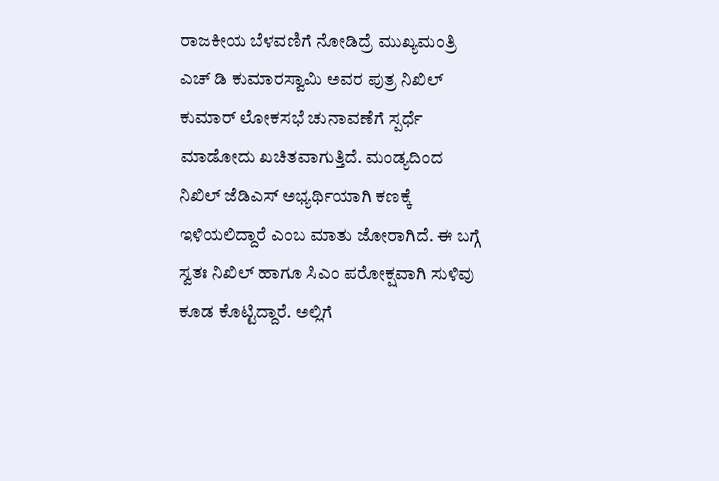ರಾಜಕೀಯ ಬೆಳವಣಿಗೆ ನೋಡಿದ್ರೆ ಮುಖ್ಯಮಂತ್ರಿ ಎಚ್ ಡಿ ಕುಮಾರಸ್ವಾಮಿ ಅವರ ಪುತ್ರ ನಿಖಿಲ್ ಕುಮಾರ್ ಲೋಕಸಭೆ ಚುನಾವಣೆಗೆ ಸ್ಪರ್ಧೆ ಮಾಡೋದು ಖಚಿತವಾಗುತ್ತಿದೆ. ಮಂಡ್ಯದಿಂದ ನಿಖಿಲ್ ಜೆಡಿಎಸ್ ಅಭ್ಯರ್ಥಿಯಾಗಿ ಕಣಕ್ಕೆ ಇಳಿಯಲಿದ್ದಾರೆ ಎಂಬ ಮಾತು ಜೋರಾಗಿದೆ. ಈ ಬಗ್ಗೆ ಸ್ವತಃ ನಿಖಿಲ್ ಹಾಗೂ ಸಿಎಂ ಪರೋಕ್ಷವಾಗಿ ಸುಳಿವು ಕೂಡ ಕೊಟ್ಟಿದ್ದಾರೆ. ಅಲ್ಲಿಗೆ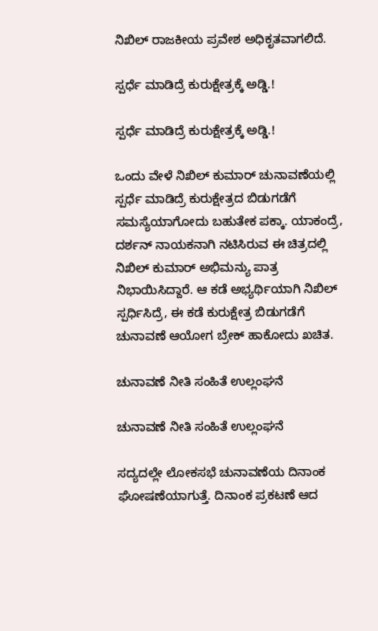ನಿಖಿಲ್ ರಾಜಕೀಯ ಪ್ರವೇಶ ಅಧಿಕೃತವಾಗಲಿದೆ.

ಸ್ಪರ್ಧೆ ಮಾಡಿದ್ರೆ ಕುರುಕ್ಷೇತ್ರಕ್ಕೆ ಅಡ್ಡಿ.!

ಸ್ಪರ್ಧೆ ಮಾಡಿದ್ರೆ ಕುರುಕ್ಷೇತ್ರಕ್ಕೆ ಅಡ್ಡಿ.!

ಒಂದು ವೇಳೆ ನಿಖಿಲ್ ಕುಮಾರ್ ಚುನಾವಣೆಯಲ್ಲಿ ಸ್ಪರ್ಧೆ ಮಾಡಿದ್ರೆ ಕುರುಕ್ಷೇತ್ರದ ಬಿಡುಗಡೆಗೆ ಸಮಸ್ಯೆಯಾಗೋದು ಬಹುತೇಕ ಪಕ್ಕಾ. ಯಾಕಂದ್ರೆ, ದರ್ಶನ್ ನಾಯಕನಾಗಿ ನಟಿಸಿರುವ ಈ ಚಿತ್ರದಲ್ಲಿ ನಿಖಿಲ್ ಕುಮಾರ್ ಅಭಿಮನ್ಯು ಪಾತ್ರ ನಿಭಾಯಿಸಿದ್ದಾರೆ. ಆ ಕಡೆ ಅಭ್ಯರ್ಥಿಯಾಗಿ ನಿಖಿಲ್ ಸ್ಪರ್ಧಿಸಿದ್ರೆ, ಈ ಕಡೆ ಕುರುಕ್ಷೇತ್ರ ಬಿಡುಗಡೆಗೆ ಚುನಾವಣೆ ಆಯೋಗ ಬ್ರೇಕ್ ಹಾಕೋದು ಖಚಿತ.

ಚುನಾವಣೆ ನೀತಿ ಸಂಹಿತೆ ಉಲ್ಲಂಘನೆ

ಚುನಾವಣೆ ನೀತಿ ಸಂಹಿತೆ ಉಲ್ಲಂಘನೆ

ಸದ್ಯದಲ್ಲೇ ಲೋಕಸಭೆ ಚುನಾವಣೆಯ ದಿನಾಂಕ ಘೋಷಣೆಯಾಗುತ್ತೆ. ದಿನಾಂಕ ಪ್ರಕಟಣೆ ಆದ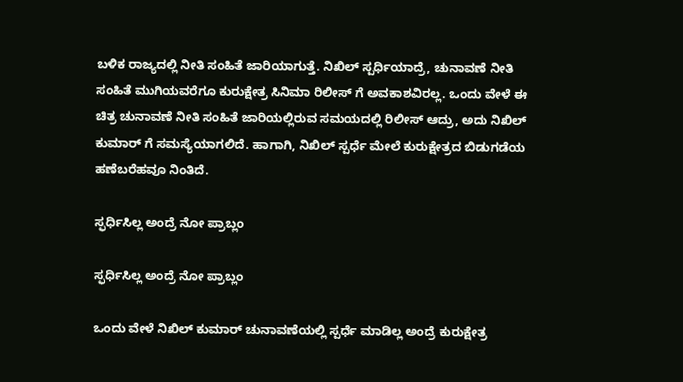ಬಳಿಕ ರಾಜ್ಯದಲ್ಲಿ ನೀತಿ ಸಂಹಿತೆ ಜಾರಿಯಾಗುತ್ತೆ. ನಿಖಿಲ್ ಸ್ಪರ್ಧಿಯಾದ್ರೆ, ಚುನಾವಣೆ ನೀತಿ ಸಂಹಿತೆ ಮುಗಿಯವರೆಗೂ ಕುರುಕ್ಷೇತ್ರ ಸಿನಿಮಾ ರಿಲೀಸ್ ಗೆ ಅವಕಾಶವಿರಲ್ಲ. ಒಂದು ವೇಳೆ ಈ ಚಿತ್ರ ಚುನಾವಣೆ ನೀತಿ ಸಂಹಿತೆ ಜಾರಿಯಲ್ಲಿರುವ ಸಮಯದಲ್ಲಿ ರಿಲೀಸ್ ಆದ್ರು, ಅದು ನಿಖಿಲ್ ಕುಮಾರ್ ಗೆ ಸಮಸ್ಯೆಯಾಗಲಿದೆ. ಹಾಗಾಗಿ, ನಿಖಿಲ್ ಸ್ಪರ್ಧೆ ಮೇಲೆ ಕುರುಕ್ಷೇತ್ರದ ಬಿಡುಗಡೆಯ ಹಣೆಬರೆಹವೂ ನಿಂತಿದೆ.

ಸ್ಫರ್ಧಿಸಿಲ್ಲ ಅಂದ್ರೆ ನೋ ಪ್ರಾಬ್ಲಂ

ಸ್ಫರ್ಧಿಸಿಲ್ಲ ಅಂದ್ರೆ ನೋ ಪ್ರಾಬ್ಲಂ

ಒಂದು ವೇಳೆ ನಿಖಿಲ್ ಕುಮಾರ್ ಚುನಾವಣೆಯಲ್ಲಿ ಸ್ಪರ್ಧೆ ಮಾಡಿಲ್ಲ ಅಂದ್ರೆ ಕುರುಕ್ಷೇತ್ರ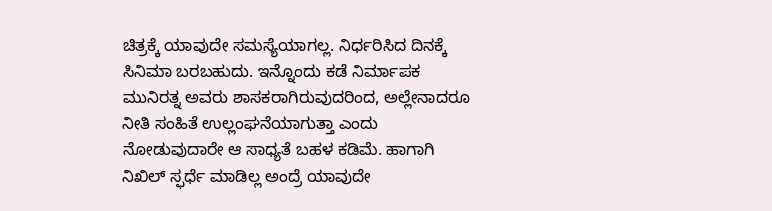ಚಿತ್ರಕ್ಕೆ ಯಾವುದೇ ಸಮಸ್ಯೆಯಾಗಲ್ಲ. ನಿರ್ಧರಿಸಿದ ದಿನಕ್ಕೆ ಸಿನಿಮಾ ಬರಬಹುದು. ಇನ್ನೊಂದು ಕಡೆ ನಿರ್ಮಾಪಕ ಮುನಿರತ್ನ ಅವರು ಶಾಸಕರಾಗಿರುವುದರಿಂದ, ಅಲ್ಲೇನಾದರೂ ನೀತಿ ಸಂಹಿತೆ ಉಲ್ಲಂಘನೆಯಾಗುತ್ತಾ ಎಂದು ನೋಡುವುದಾರೇ ಆ ಸಾಧ್ಯತೆ ಬಹಳ ಕಡಿಮೆ. ಹಾಗಾಗಿ ನಿಖಿಲ್ ಸ್ಫರ್ಧೆ ಮಾಡಿಲ್ಲ ಅಂದ್ರೆ ಯಾವುದೇ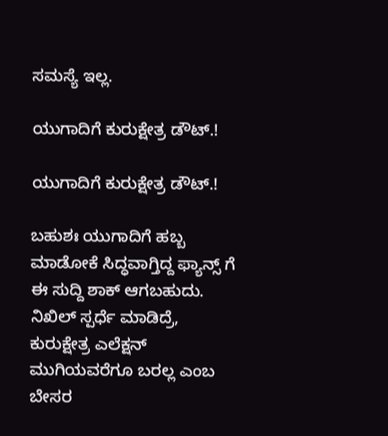ಸಮಸ್ಯೆ ಇಲ್ಲ.

ಯುಗಾದಿಗೆ ಕುರುಕ್ಷೇತ್ರ ಡೌಟ್.!

ಯುಗಾದಿಗೆ ಕುರುಕ್ಷೇತ್ರ ಡೌಟ್.!

ಬಹುಶಃ ಯುಗಾದಿಗೆ ಹಬ್ಬ ಮಾಡೋಕೆ ಸಿದ್ಧವಾಗ್ತಿದ್ದ ಫ್ಯಾನ್ಸ್ ಗೆ ಈ ಸುದ್ದಿ ಶಾಕ್ ಆಗಬಹುದು. ನಿಖಿಲ್ ಸ್ಪರ್ಧೆ ಮಾಡಿದ್ರೆ, ಕುರುಕ್ಷೇತ್ರ ಎಲೆಕ್ಷನ್ ಮುಗಿಯವರೆಗೂ ಬರಲ್ಲ ಎಂಬ ಬೇಸರ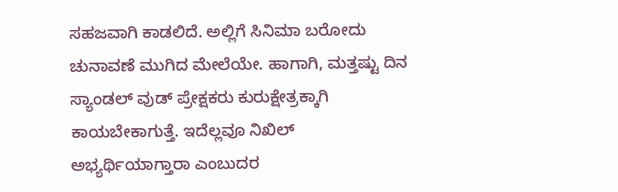ಸಹಜವಾಗಿ ಕಾಡಲಿದೆ. ಅಲ್ಲಿಗೆ ಸಿನಿಮಾ ಬರೋದು ಚುನಾವಣೆ ಮುಗಿದ ಮೇಲೆಯೇ. ಹಾಗಾಗಿ, ಮತ್ತಷ್ಟು ದಿನ ಸ್ಯಾಂಡಲ್ ವುಡ್ ಪ್ರೇಕ್ಷಕರು ಕುರುಕ್ಷೇತ್ರಕ್ಕಾಗಿ ಕಾಯಬೇಕಾಗುತ್ತೆ. ಇದೆಲ್ಲವೂ ನಿಖಿಲ್ ಅಭ್ಯರ್ಥಿಯಾಗ್ತಾರಾ ಎಂಬುದರ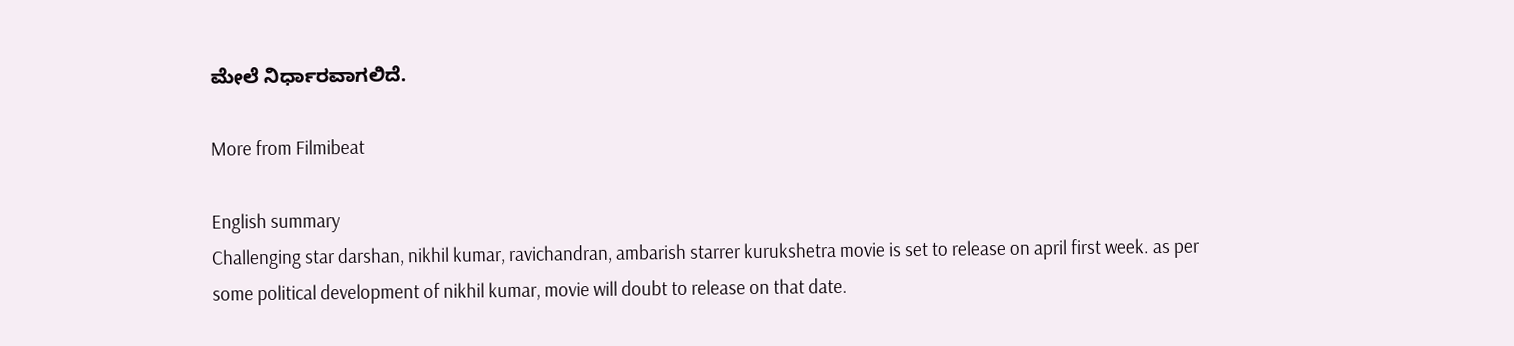ಮೇಲೆ ನಿರ್ಧಾರವಾಗಲಿದೆ.

More from Filmibeat

English summary
Challenging star darshan, nikhil kumar, ravichandran, ambarish starrer kurukshetra movie is set to release on april first week. as per some political development of nikhil kumar, movie will doubt to release on that date.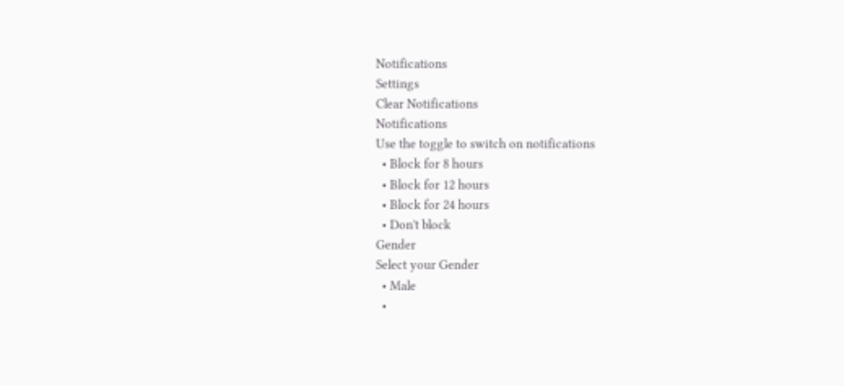Notifications
Settings
Clear Notifications
Notifications
Use the toggle to switch on notifications
  • Block for 8 hours
  • Block for 12 hours
  • Block for 24 hours
  • Don't block
Gender
Select your Gender
  • Male
  •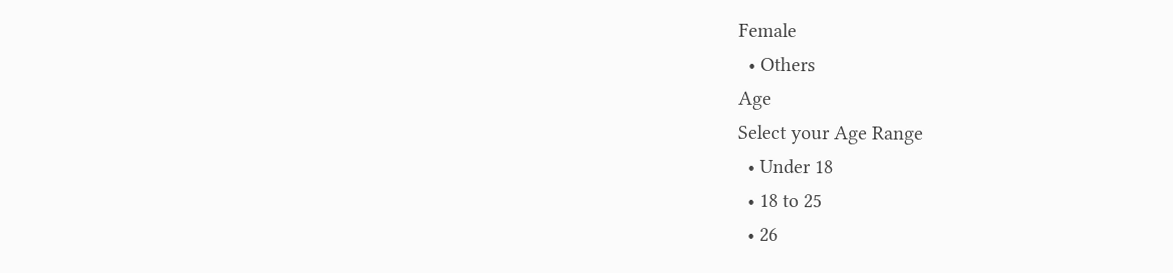Female
  • Others
Age
Select your Age Range
  • Under 18
  • 18 to 25
  • 26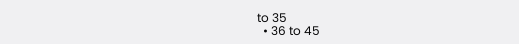to 35
  • 36 to 45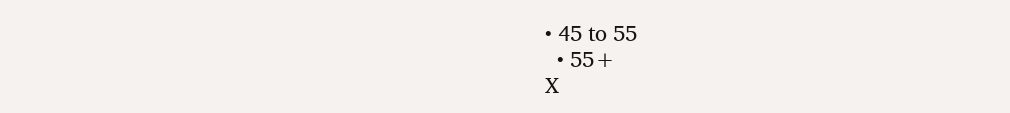• 45 to 55
  • 55+
X